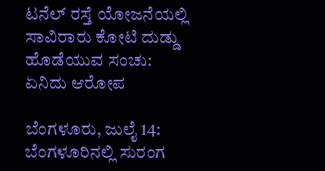ಟನೆಲ್ ರಸ್ತೆ ಯೋಜನೆಯಲ್ಲಿ ಸಾವಿರಾರು ಕೋಟಿ ದುಡ್ಡು ಹೊಡೆಯುವ ಸಂಚು: ಏನಿದು ಆರೋಪ

ಬೆಂಗಳೂರು, ಜುಲೈ 14: ಬೆಂಗಳೂರಿನಲ್ಲಿ ಸುರಂಗ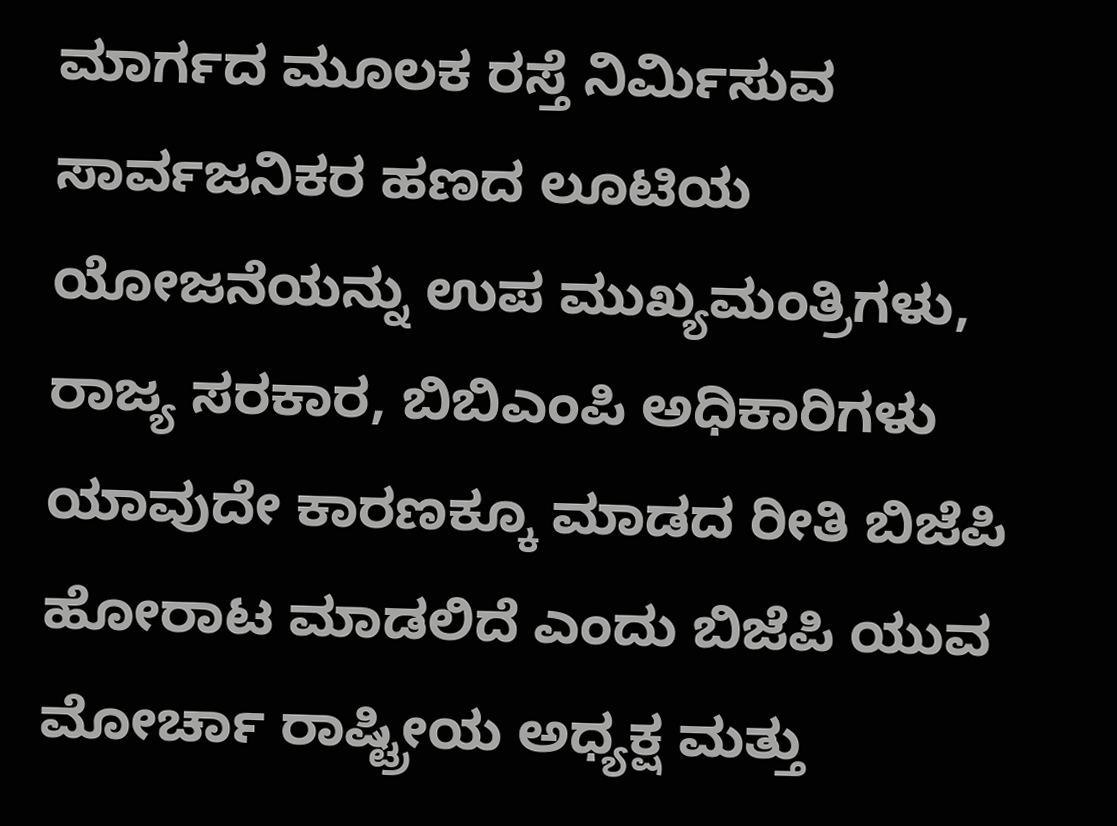ಮಾರ್ಗದ ಮೂಲಕ ರಸ್ತೆ ನಿರ್ಮಿಸುವ ಸಾರ್ವಜನಿಕರ ಹಣದ ಲೂಟಿಯ ಯೋಜನೆಯನ್ನು ಉಪ ಮುಖ್ಯಮಂತ್ರಿಗಳು, ರಾಜ್ಯ ಸರಕಾರ, ಬಿಬಿಎಂಪಿ ಅಧಿಕಾರಿಗಳು ಯಾವುದೇ ಕಾರಣಕ್ಕೂ ಮಾಡದ ರೀತಿ ಬಿಜೆಪಿ ಹೋರಾಟ ಮಾಡಲಿದೆ ಎಂದು ಬಿಜೆಪಿ ಯುವ ಮೋರ್ಚಾ ರಾಷ್ಟ್ರೀಯ ಅಧ್ಯಕ್ಷ ಮತ್ತು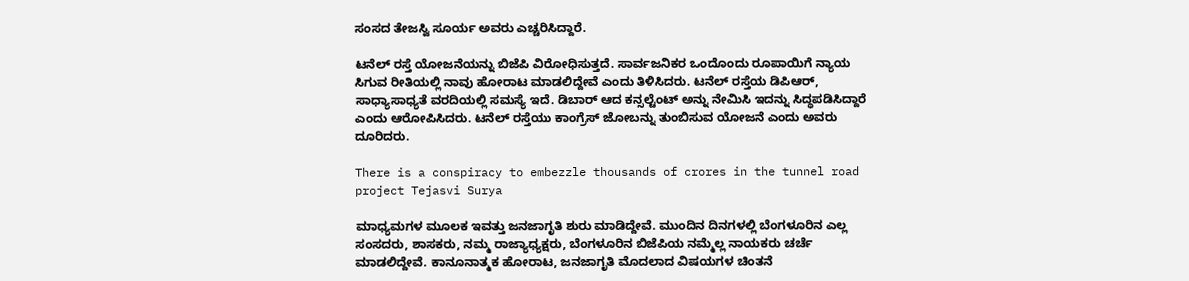ಸಂಸದ ತೇಜಸ್ವಿ ಸೂರ್ಯ ಅವರು ಎಚ್ಚರಿಸಿದ್ದಾರೆ.

ಟನೆಲ್ ರಸ್ತೆ ಯೋಜನೆಯನ್ನು ಬಿಜೆಪಿ ವಿರೋಧಿಸುತ್ತದೆ. ಸಾರ್ವಜನಿಕರ ಒಂದೊಂದು ರೂಪಾಯಿಗೆ ನ್ಯಾಯ ಸಿಗುವ ರೀತಿಯಲ್ಲಿ ನಾವು ಹೋರಾಟ ಮಾಡಲಿದ್ದೇವೆ ಎಂದು ತಿಳಿಸಿದರು. ಟನೆಲ್ ರಸ್ತೆಯ ಡಿಪಿಆರ್, ಸಾಧ್ಯಾಸಾಧ್ಯತೆ ವರದಿಯಲ್ಲಿ ಸಮಸ್ಯೆ ಇದೆ. ಡಿಬಾರ್ ಆದ ಕನ್ಸಲ್ಟೆಂಟ್ ಅನ್ನು ನೇಮಿಸಿ ಇದನ್ನು ಸಿದ್ಧಪಡಿಸಿದ್ದಾರೆ ಎಂದು ಆರೋಪಿಸಿದರು. ಟನೆಲ್ ರಸ್ತೆಯು ಕಾಂಗ್ರೆಸ್ ಜೋಬನ್ನು ತುಂಬಿಸುವ ಯೋಜನೆ ಎಂದು ಅವರು ದೂರಿದರು.

There is a conspiracy to embezzle thousands of crores in the tunnel road project Tejasvi Surya

ಮಾಧ್ಯಮಗಳ ಮೂಲಕ ಇವತ್ತು ಜನಜಾಗೃತಿ ಶುರು ಮಾಡಿದ್ದೇವೆ. ಮುಂದಿನ ದಿನಗಳಲ್ಲಿ ಬೆಂಗಳೂರಿನ ಎಲ್ಲ ಸಂಸದರು, ಶಾಸಕರು, ನಮ್ಮ ರಾಜ್ಯಾಧ್ಯಕ್ಷರು, ಬೆಂಗಳೂರಿನ ಬಿಜೆಪಿಯ ನಮ್ಮೆಲ್ಲ ನಾಯಕರು ಚರ್ಚೆ ಮಾಡಲಿದ್ದೇವೆ. ಕಾನೂನಾತ್ಮಕ ಹೋರಾಟ, ಜನಜಾಗೃತಿ ಮೊದಲಾದ ವಿಷಯಗಳ ಚಿಂತನೆ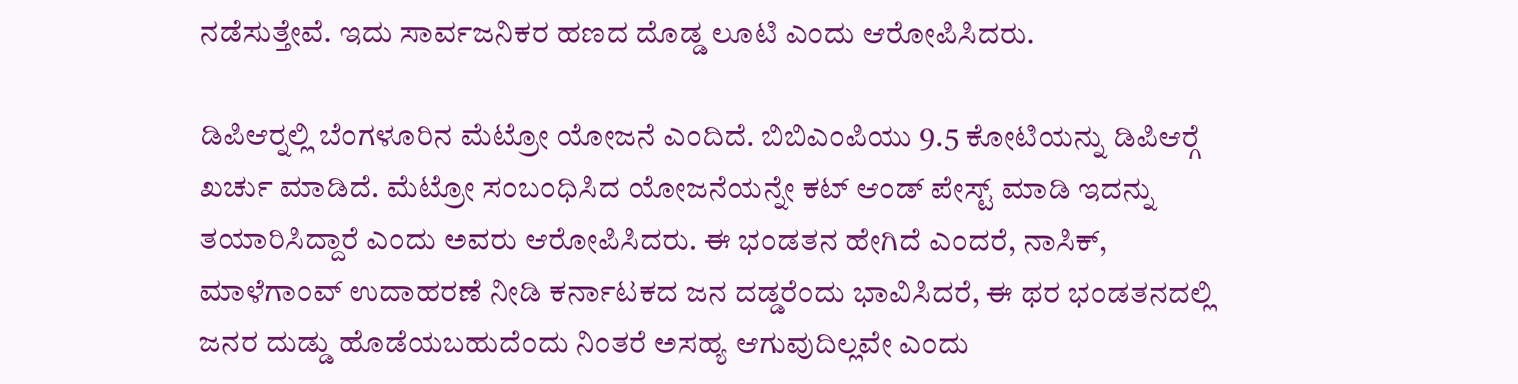ನಡೆಸುತ್ತೇವೆ. ಇದು ಸಾರ್ವಜನಿಕರ ಹಣದ ದೊಡ್ಡ ಲೂಟಿ ಎಂದು ಆರೋಪಿಸಿದರು.

ಡಿಪಿಆರ್‍ನಲ್ಲಿ ಬೆಂಗಳೂರಿನ ಮೆಟ್ರೋ ಯೋಜನೆ ಎಂದಿದೆ. ಬಿಬಿಎಂಪಿಯು 9.5 ಕೋಟಿಯನ್ನು ಡಿಪಿಆರ್‍ಗೆ ಖರ್ಚು ಮಾಡಿದೆ. ಮೆಟ್ರೋ ಸಂಬಂಧಿಸಿದ ಯೋಜನೆಯನ್ನೇ ಕಟ್ ಆಂಡ್ ಪೇಸ್ಟ್ ಮಾಡಿ ಇದನ್ನು ತಯಾರಿಸಿದ್ದಾರೆ ಎಂದು ಅವರು ಆರೋಪಿಸಿದರು. ಈ ಭಂಡತನ ಹೇಗಿದೆ ಎಂದರೆ, ನಾಸಿಕ್, ಮಾಳೆಗಾಂವ್ ಉದಾಹರಣೆ ನೀಡಿ ಕರ್ನಾಟಕದ ಜನ ದಡ್ಡರೆಂದು ಭಾವಿಸಿದರೆ, ಈ ಥರ ಭಂಡತನದಲ್ಲಿ ಜನರ ದುಡ್ಡು ಹೊಡೆಯಬಹುದೆಂದು ನಿಂತರೆ ಅಸಹ್ಯ ಆಗುವುದಿಲ್ಲವೇ ಎಂದು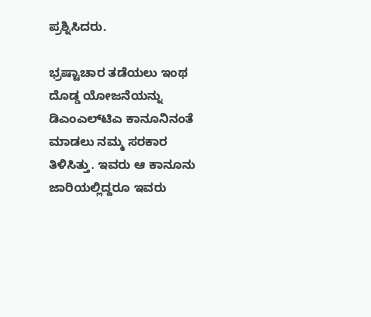ಪ್ರಶ್ನಿಸಿದರು.

ಭ್ರಷ್ಟಾಚಾರ ತಡೆಯಲು ಇಂಥ ದೊಡ್ಡ ಯೋಜನೆಯನ್ನು ಡಿಎಂಎಲ್‍ಟಿಎ ಕಾನೂನಿನಂತೆ ಮಾಡಲು ನಮ್ಮ ಸರಕಾರ ತಿಳಿಸಿತ್ತು. ಇವರು ಆ ಕಾನೂನು ಜಾರಿಯಲ್ಲಿದ್ದರೂ ಇವರು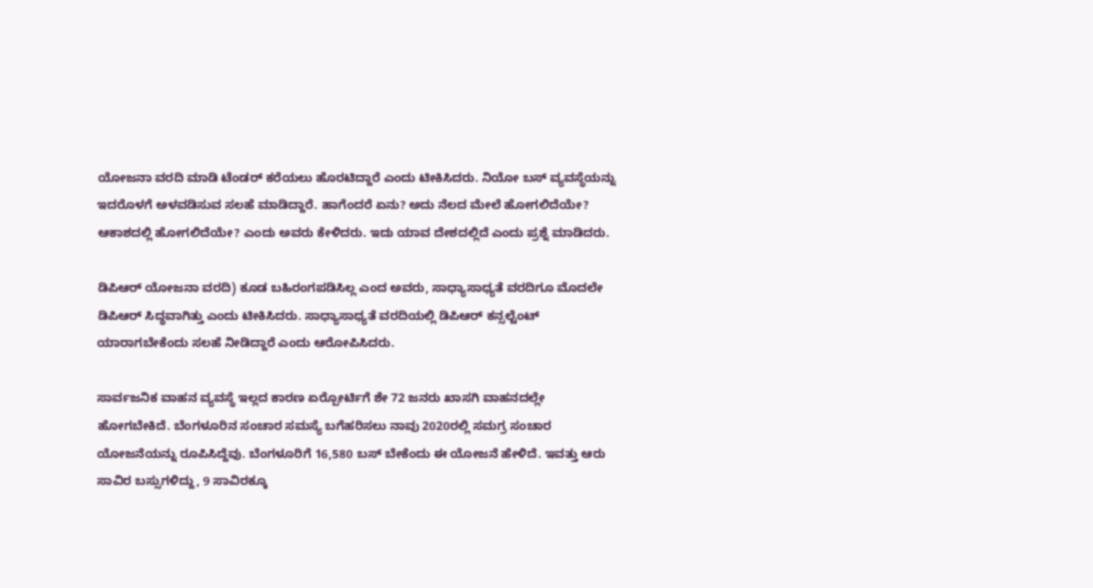ಯೋಜನಾ ವರದಿ ಮಾಡಿ ಟೆಂಡರ್ ಕರೆಯಲು ಹೊರಟಿದ್ದಾರೆ ಎಂದು ಟೀಕಿಸಿದರು. ನಿಯೋ ಬಸ್ ವ್ಯವಸ್ಥೆಯನ್ನು ಇದರೊಳಗೆ ಅಳವಡಿಸುವ ಸಲಹೆ ಮಾಡಿದ್ದಾರೆ. ಹಾಗೆಂದರೆ ಏನು? ಅದು ನೆಲದ ಮೇಲೆ ಹೋಗಲಿದೆಯೇ? ಆಕಾಶದಲ್ಲಿ ಹೋಗಲಿದೆಯೇ? ಎಂದು ಅವರು ಕೇಳಿದರು. ಇದು ಯಾವ ದೇಶದಲ್ಲಿದೆ ಎಂದು ಪ್ರಶ್ನೆ ಮಾಡಿದರು.

ಡಿಪಿಆರ್ ಯೋಜನಾ ವರದಿ) ಕೂಡ ಬಹಿರಂಗಪಡಿಸಿಲ್ಲ ಎಂದ ಅವರು, ಸಾಧ್ಯಾಸಾಧ್ಯತೆ ವರದಿಗೂ ಮೊದಲೇ ಡಿಪಿಆರ್ ಸಿದ್ಧವಾಗಿತ್ತು ಎಂದು ಟೀಕಿಸಿದರು. ಸಾಧ್ಯಾಸಾಧ್ಯತೆ ವರದಿಯಲ್ಲಿ ಡಿಪಿಆರ್ ಕನ್ಸಲ್ಟೆಂಟ್ ಯಾರಾಗಬೇಕೆಂದು ಸಲಹೆ ನೀಡಿದ್ದಾರೆ ಎಂದು ಆರೋಪಿಸಿದರು.

ಸಾರ್ವಜನಿಕ ವಾಹನ ವ್ಯವಸ್ಥೆ ಇಲ್ಲದ ಕಾರಣ ಏರ್‍ಪೋರ್ಟಿಗೆ ಶೇ 72 ಜನರು ಖಾಸಗಿ ವಾಹನದಲ್ಲೇ ಹೋಗಬೇಕಿದೆ. ಬೆಂಗಳೂರಿನ ಸಂಚಾರ ಸಮಸ್ಯೆ ಬಗೆಹರಿಸಲು ನಾವು 2020ರಲ್ಲಿ ಸಮಗ್ರ ಸಂಚಾರ ಯೋಜನೆಯನ್ನು ರೂಪಿಸಿದ್ದೆವು. ಬೆಂಗಳೂರಿಗೆ 16,580 ಬಸ್ ಬೇಕೆಂದು ಈ ಯೋಜನೆ ಹೇಳಿದೆ. ಇವತ್ತು ಆರು ಸಾವಿರ ಬಸ್ಸುಗಳಿದ್ದು, 9 ಸಾವಿರಕ್ಕೂ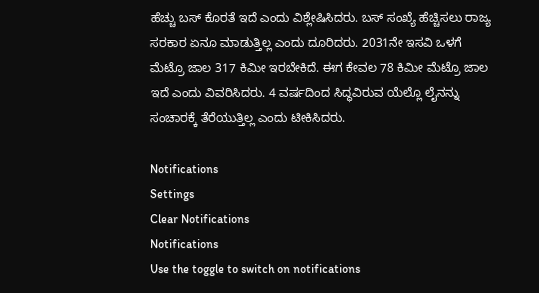ಹೆಚ್ಚು ಬಸ್ ಕೊರತೆ ಇದೆ ಎಂದು ವಿಶ್ಲೇಷಿಸಿದರು. ಬಸ್ ಸಂಖ್ಯೆ ಹೆಚ್ಚಿಸಲು ರಾಜ್ಯ ಸರಕಾರ ಏನೂ ಮಾಡುತ್ತಿಲ್ಲ ಎಂದು ದೂರಿದರು. 2031ನೇ ಇಸವಿ ಒಳಗೆ ಮೆಟ್ರೊ ಜಾಲ 317 ಕಿಮೀ ಇರಬೇಕಿದೆ. ಈಗ ಕೇವಲ 78 ಕಿಮೀ ಮೆಟ್ರೊ ಜಾಲ ಇದೆ ಎಂದು ವಿವರಿಸಿದರು. 4 ವರ್ಷದಿಂದ ಸಿದ್ಧವಿರುವ ಯೆಲ್ಲೊ ಲೈನನ್ನು ಸಂಚಾರಕ್ಕೆ ತೆರೆಯುತ್ತಿಲ್ಲ ಎಂದು ಟೀಕಿಸಿದರು.

Notifications
Settings
Clear Notifications
Notifications
Use the toggle to switch on notifications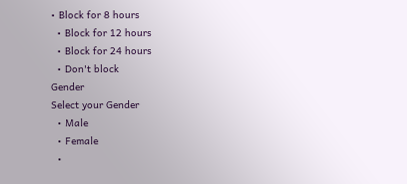• Block for 8 hours
  • Block for 12 hours
  • Block for 24 hours
  • Don't block
Gender
Select your Gender
  • Male
  • Female
  •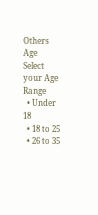Others
Age
Select your Age Range
  • Under 18
  • 18 to 25
  • 26 to 35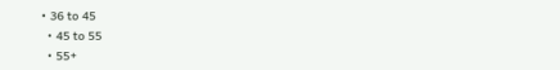• 36 to 45
  • 45 to 55
  • 55+